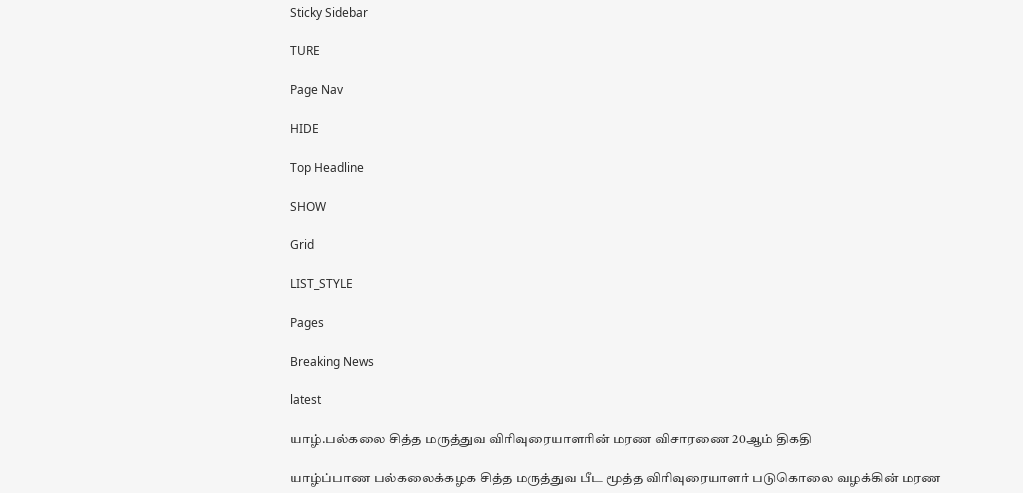Sticky Sidebar

TURE

Page Nav

HIDE

Top Headline

SHOW

Grid

LIST_STYLE

Pages

Breaking News

latest

யாழ்.பல்கலை சித்த மருத்துவ விரிவுரையாளரின் மரண விசாரணை 20ஆம் திகதி

யாழ்ப்பாண பல்கலைக்கழக சித்த மருத்துவ பீட மூத்த விரிவுரையாளர் படுகொலை வழக்கின் மரண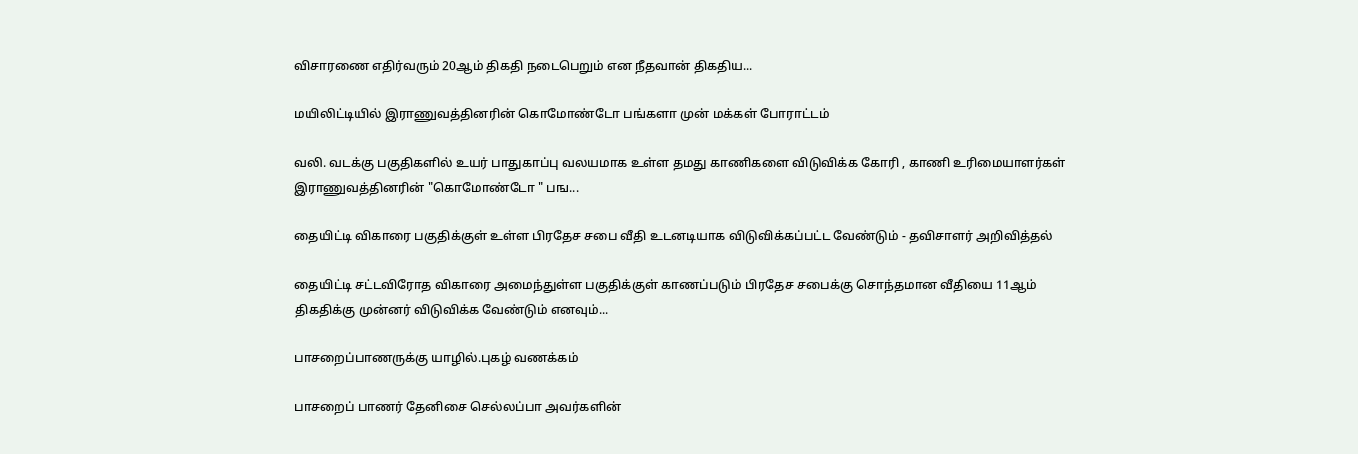விசாரணை எதிர்வரும் 20ஆம் திகதி நடைபெறும் என நீதவான் திகதிய...

மயிலிட்டியில் இராணுவத்தினரின் கொமோண்டோ பங்களா முன் மக்கள் போராட்டம்

வலி. வடக்கு பகுதிகளில் உயர் பாதுகாப்பு வலயமாக உள்ள தமது காணிகளை விடுவிக்க கோரி , காணி உரிமையாளர்கள் இராணுவத்தினரின் "கொமோண்டோ " பங...

தையிட்டி விகாரை பகுதிக்குள் உள்ள பிரதேச சபை வீதி உடனடியாக விடுவிக்கப்பட்ட வேண்டும் - தவிசாளர் அறிவித்தல்

தையிட்டி சட்டவிரோத விகாரை அமைந்துள்ள பகுதிக்குள் காணப்படும் பிரதேச சபைக்கு சொந்தமான வீதியை 11ஆம் திகதிக்கு முன்னர் விடுவிக்க வேண்டும் எனவும்...

பாசறைப்பாணருக்கு யாழில்.புகழ் வணக்கம்

பாசறைப் பாணர் தேனிசை செல்லப்பா அவர்களின்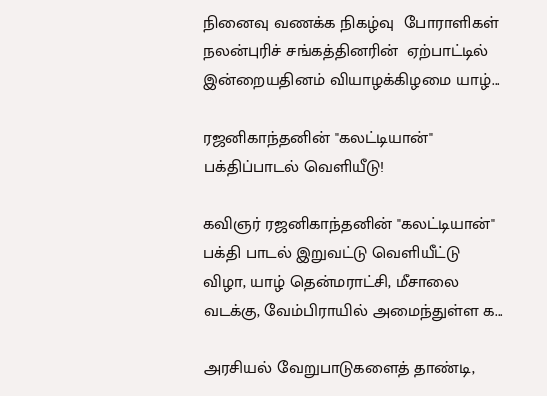நினைவு வணக்க நிகழ்வு  போராளிகள் நலன்புரிச் சங்கத்தினரின்  ஏற்பாட்டில் இன்றையதினம் வியாழக்கிழமை யாழ்...

ரஜனிகாந்தனின் "கலட்டியான்" பக்திப்பாடல் வெளியீடு!

கவிஞர் ரஜனிகாந்தனின் "கலட்டியான்" பக்தி பாடல் இறுவட்டு வெளியீட்டு விழா, யாழ் தென்மராட்சி, மீசாலை வடக்கு, வேம்பிராயில் அமைந்துள்ள க...

அரசியல் வேறுபாடுகளைத் தாண்டி,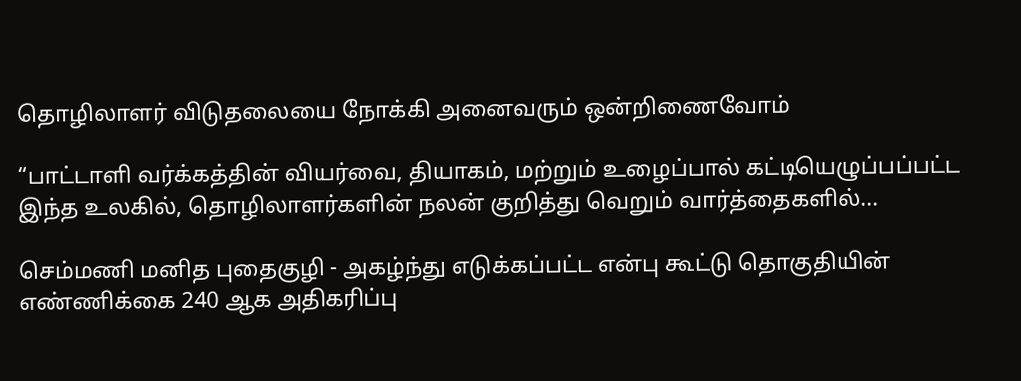தொழிலாளர் விடுதலையை நோக்கி அனைவரும் ஒன்றிணைவோம்

“பாட்டாளி வர்க்கத்தின் வியர்வை, தியாகம், மற்றும் உழைப்பால் கட்டியெழுப்பப்பட்ட இந்த உலகில், தொழிலாளர்களின் நலன் குறித்து வெறும் வார்த்தைகளில்...

செம்மணி மனித புதைகுழி - அகழ்ந்து எடுக்கப்பட்ட என்பு கூட்டு தொகுதியின் எண்ணிக்கை 240 ஆக அதிகரிப்பு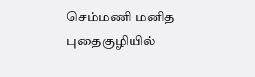செம்மணி மனித புதைகுழியில்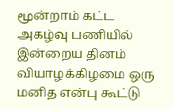மூன்றாம் கட்ட அகழ்வு பணியில் இன்றைய தினம் வியாழக்கிழமை ஒரு மனித என்பு கூட்டு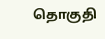தொகுதி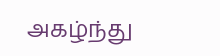அகழ்ந்து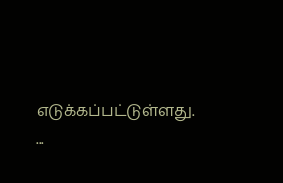எடுக்கப்பட்டுள்ளது.  ...